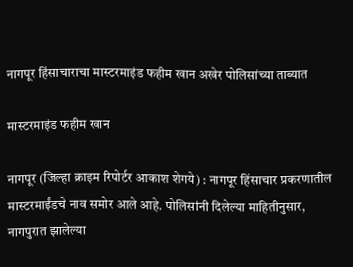नागपूर हिंसाचाराचा मास्टरमाइंड फहीम खान अखेर पोलिसांच्या ताब्यात

मास्टरमाइंड फहीम खान

नागपूर (जिल्हा क्राइम रिपोर्टर आकाश शेगये) : नागपूर हिंसाचार प्रकरणातील मास्टरमाईंडचे नाव समोर आले आहे. पोलिसांनी दिलेल्या माहितीनुसार, नागपुरात झालेल्या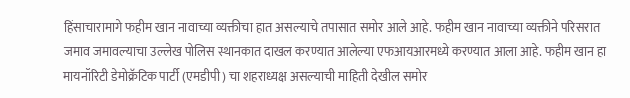हिंसाचारामागे फहीम खान नावाच्या व्यक्तीचा हात असल्याचे तपासात समोर आले आहे. फहीम खान नावाच्या व्यक्तीने परिसरात जमाव जमावल्याचा उल्लेख पोलिस स्थानकात दाखल करण्यात आलेल्या एफआयआरमध्ये करण्यात आला आहे. फहीम खान हा मायनॉरिटी डेमोक्रॅटिक पार्टी (एमडीपी) चा शहराध्यक्ष असल्याची माहिती देखील समोर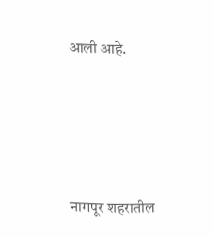आली आहे.





नागपूर शहरातील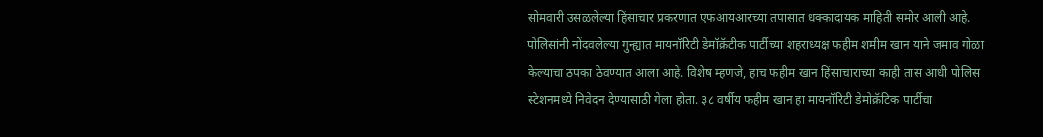सोमवारी उसळलेल्या हिंसाचार प्रकरणात एफआयआरच्या तपासात धक्कादायक माहिती समोर आली आहे. पोलिसांनी नोंदवलेल्या गुन्ह्यात मायनॉरिटी डेमॉक्रॅटीक पार्टीच्या शहराध्यक्ष फहीम शमीम खान याने जमाव गोळा केल्याचा ठपका ठेवण्यात आला आहे. विशेष म्हणजे, हाच फहीम खान हिंसाचाराच्या काही तास आधी पोलिस स्टेशनमध्ये निवेदन देण्यासाठी गेला होता. ३८ वर्षीय फहीम खान हा मायनॉरिटी डेमोक्रॅटिक पार्टीचा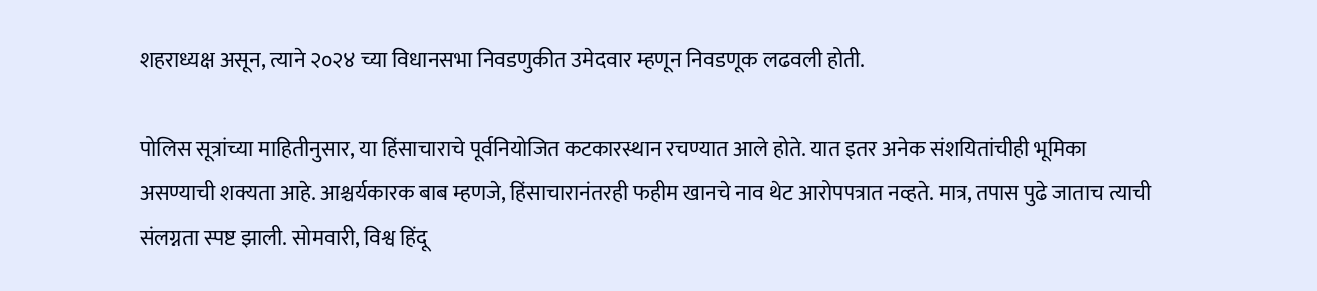शहराध्यक्ष असून, त्याने २०२४ च्या विधानसभा निवडणुकीत उमेदवार म्हणून निवडणूक लढवली होती.

पोलिस सूत्रांच्या माहितीनुसार, या हिंसाचाराचे पूर्वनियोजित कटकारस्थान रचण्यात आले होते. यात इतर अनेक संशयितांचीही भूमिका असण्याची शक्यता आहे. आश्चर्यकारक बाब म्हणजे, हिंसाचारानंतरही फहीम खानचे नाव थेट आरोपपत्रात नव्हते. मात्र, तपास पुढे जाताच त्याची संलग्नता स्पष्ट झाली. सोमवारी, विश्व हिंदू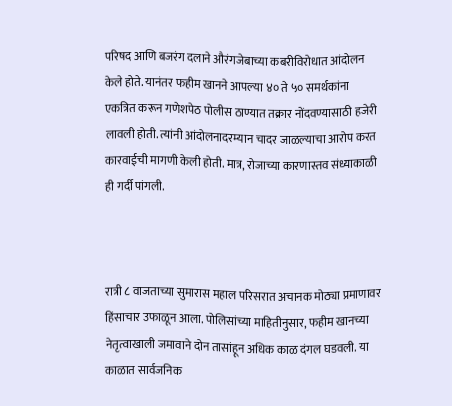परिषद आणि बजरंग दलाने औरंगजेबाच्या कबरीविरोधात आंदोलन केले होते. यानंतर फहीम खानने आपल्या ४० ते ५० समर्थकांना एकत्रित करून गणेशपेठ पोलीस ठाण्यात तक्रार नोंदवण्यासाठी हजेरी लावली होती. त्यांनी आंदोलनादरम्यान चादर जाळल्याचा आरोप करत कारवाईची मागणी केली होती. मात्र, रोजाच्या कारणास्तव संध्याकाळी ही गर्दी पांगली.



रात्री ८ वाजताच्या सुमारास महाल परिसरात अचानक मोठ्या प्रमाणावर हिंसाचार उफाळून आला. पोलिसांच्या माहितीनुसार, फहीम खानच्या नेतृत्वाखाली जमावाने दोन तासांहून अधिक काळ दंगल घडवली. या काळात सार्वजनिक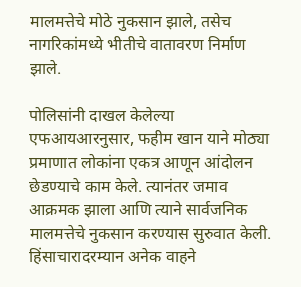मालमत्तेचे मोठे नुकसान झाले, तसेच नागरिकांमध्ये भीतीचे वातावरण निर्माण झाले.

पोलिसांनी दाखल केलेल्या एफआयआरनुसार, फहीम खान याने मोठ्या प्रमाणात लोकांना एकत्र आणून आंदोलन छेडण्याचे काम केले. त्यानंतर जमाव आक्रमक झाला आणि त्याने सार्वजनिक मालमत्तेचे नुकसान करण्यास सुरुवात केली. हिंसाचारादरम्यान अनेक वाहने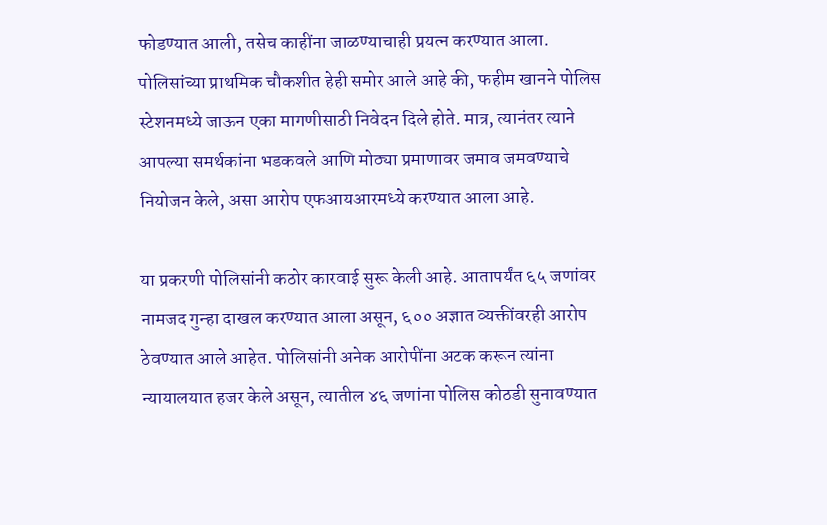फोडण्यात आली, तसेच काहींना जाळण्याचाही प्रयत्न करण्यात आला. पोलिसांच्या प्राथमिक चौकशीत हेही समोर आले आहे की, फहीम खानने पोलिस स्टेशनमध्ये जाऊन एका मागणीसाठी निवेदन दिले होते. मात्र, त्यानंतर त्याने आपल्या समर्थकांना भडकवले आणि मोठ्या प्रमाणावर जमाव जमवण्याचे नियोजन केले, असा आरोप एफआयआरमध्ये करण्यात आला आहे.

या प्रकरणी पोलिसांनी कठोर कारवाई सुरू केली आहे. आतापर्यंत ६५ जणांवर नामजद गुन्हा दाखल करण्यात आला असून, ६०० अज्ञात व्यक्तींवरही आरोप ठेवण्यात आले आहेत. पोलिसांनी अनेक आरोपींना अटक करून त्यांना न्यायालयात हजर केले असून, त्यातील ४६ जणांना पोलिस कोठडी सुनावण्यात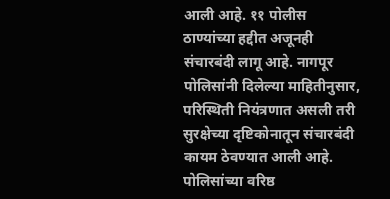आली आहे. ११ पोलीस ठाण्यांच्या हद्दीत अजूनही संचारबंदी लागू आहे. नागपूर पोलिसांनी दिलेल्या माहितीनुसार, परिस्थिती नियंत्रणात असली तरी सुरक्षेच्या दृष्टिकोनातून संचारबंदी कायम ठेवण्यात आली आहे. पोलिसांच्या वरिष्ठ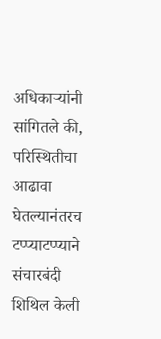अधिकाऱ्यांनी सांगितले की, परिस्थितीचा आढावा घेतल्यानंतरच टप्प्याटप्प्याने संचारबंदी शिथिल केली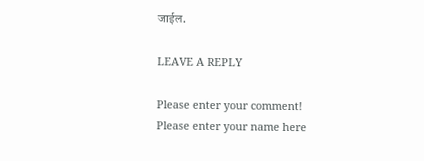जाईल.

LEAVE A REPLY

Please enter your comment!
Please enter your name here